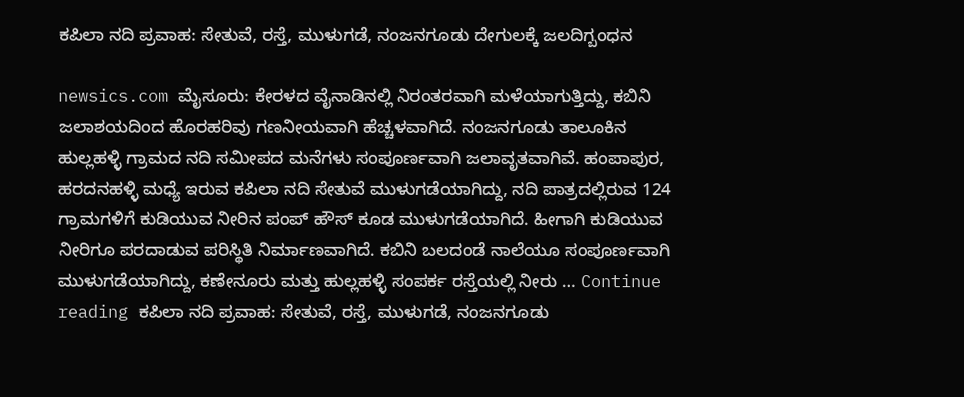ಕಪಿಲಾ ನದಿ ಪ್ರವಾಹ: ಸೇತುವೆ, ರಸ್ತೆ‌, ಮುಳುಗಡೆ, ನಂಜನಗೂಡು ದೇಗುಲಕ್ಕೆ ಜಲದಿಗ್ಬಂಧನ

newsics.com ಮೈಸೂರು: ಕೇರಳದ ವೈನಾಡಿನಲ್ಲಿ ನಿರಂತರವಾಗಿ ಮಳೆಯಾಗುತ್ತಿದ್ದು, ಕಬಿನಿ ಜಲಾಶಯದಿಂದ ಹೊರಹರಿವು ಗಣನೀಯವಾಗಿ ಹೆಚ್ಚಳವಾಗಿದೆ. ನಂಜನಗೂಡು ತಾಲೂಕಿನ ಹುಲ್ಲಹಳ್ಳಿ ಗ್ರಾಮದ ನದಿ ಸಮೀಪದ ಮನೆಗಳು ಸಂಪೂರ್ಣವಾಗಿ ಜಲಾವೃತವಾಗಿವೆ. ಹಂಪಾಪುರ, ಹರದನಹಳ್ಳಿ ಮಧ್ಯೆ ಇರುವ ಕಪಿಲಾ ನದಿ ಸೇತುವೆ ಮುಳುಗಡೆಯಾಗಿದ್ದು, ನದಿ ಪಾತ್ರದಲ್ಲಿರುವ 124 ಗ್ರಾಮಗಳಿಗೆ ಕುಡಿಯುವ ನೀರಿನ ಪಂಪ್ ಹೌಸ್ ಕೂಡ ಮುಳುಗಡೆಯಾಗಿದೆ. ಹೀಗಾಗಿ ಕುಡಿಯುವ ನೀರಿಗೂ ಪರದಾಡುವ ಪರಿಸ್ಥಿತಿ ನಿರ್ಮಾಣವಾಗಿದೆ. ಕಬಿನಿ ಬಲದಂಡೆ ನಾಲೆಯೂ ಸಂಪೂರ್ಣವಾಗಿ ಮುಳುಗಡೆಯಾಗಿದ್ದು, ಕಣೇನೂರು ಮತ್ತು ಹುಲ್ಲಹಳ್ಳಿ ಸಂಪರ್ಕ ರಸ್ತೆಯಲ್ಲಿ ನೀರು … Continue reading ಕಪಿಲಾ ನದಿ ಪ್ರವಾಹ: ಸೇತುವೆ, ರಸ್ತೆ‌, ಮುಳುಗಡೆ, ನಂಜನಗೂಡು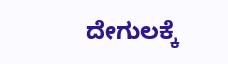ದೇಗುಲಕ್ಕೆ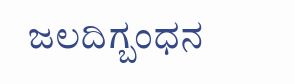ಜಲದಿಗ್ಬಂಧನ